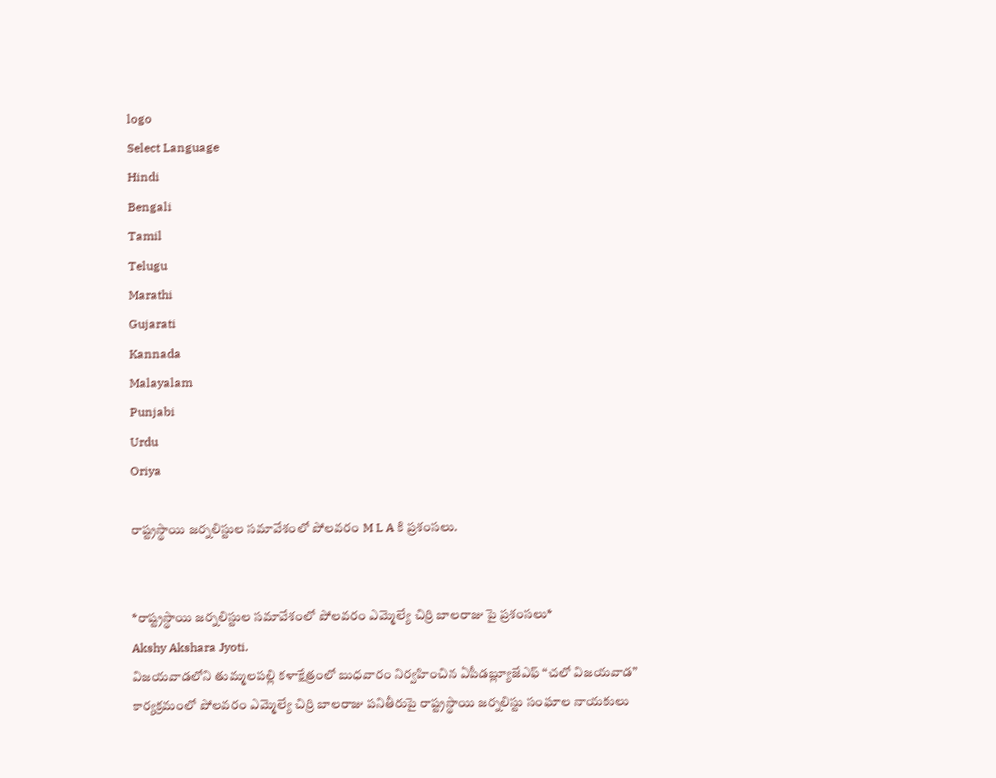logo
Select Language
Hindi
Bengali
Tamil
Telugu
Marathi
Gujarati
Kannada
Malayalam
Punjabi
Urdu
Oriya

రాష్ట్రస్థాయి జర్నలిస్టుల సమావేశంలో పోలవరం M L A కి ప్రశంసలు.


*రాష్ట్రస్థాయి జర్నలిస్టుల సమావేశంలో పోలవరం ఎమ్మెల్యే చిర్రి బాలరాజు పై ప్రశంసలు*
Akshy Akshara Jyoti.
విజయవాడలోని తుమ్మలపల్లి కళాక్షేత్రంలో బుధవారం నిర్వహించిన ఏపీడబ్ల్యూజేఎఫ్ “చలో విజయవాడ” కార్యక్రమంలో పోలవరం ఎమ్మెల్యే చిర్రి బాలరాజు పనితీరుపై రాష్ట్రస్థాయి జర్నలిస్టు సంఘాల నాయకులు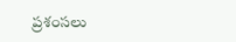ప్రశంసలు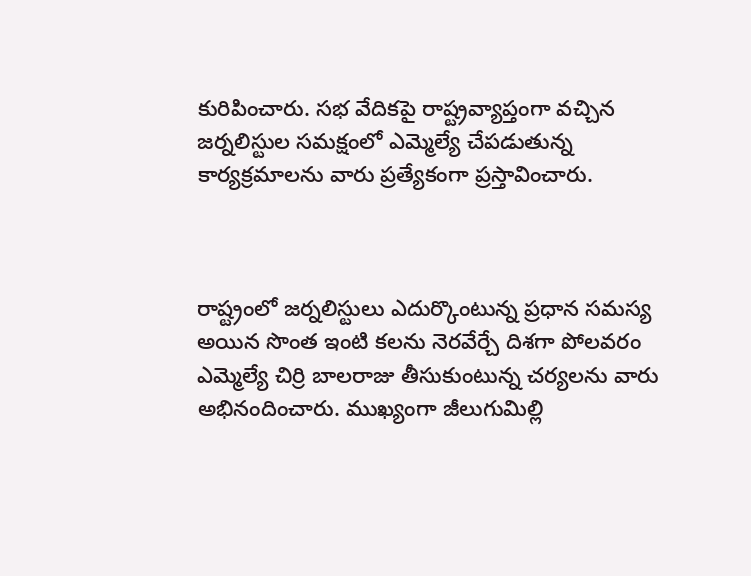కురిపించారు. సభ వేదికపై రాష్ట్రవ్యాప్తంగా వచ్చిన జర్నలిస్టుల సమక్షంలో ఎమ్మెల్యే చేపడుతున్న కార్యక్రమాలను వారు ప్రత్యేకంగా ప్రస్తావించారు.



రాష్ట్రంలో జర్నలిస్టులు ఎదుర్కొంటున్న ప్రధాన సమస్య అయిన సొంత ఇంటి కలను నెరవేర్చే దిశగా పోలవరం ఎమ్మెల్యే చిర్రి బాలరాజు తీసుకుంటున్న చర్యలను వారు అభినందించారు. ముఖ్యంగా జీలుగుమిల్లి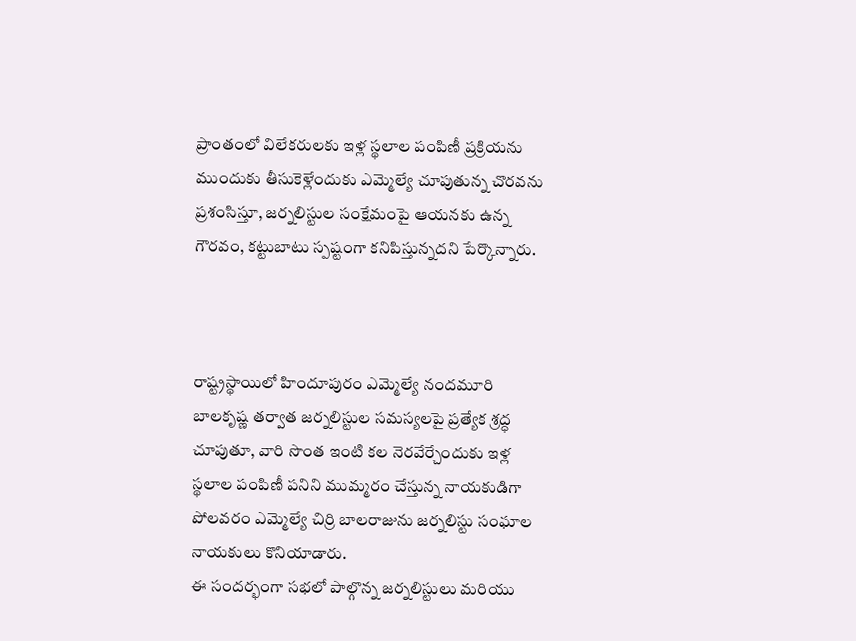ప్రాంతంలో విలేకరులకు ఇళ్ల స్థలాల పంపిణీ ప్రక్రియను ముందుకు తీసుకెళ్లేందుకు ఎమ్మెల్యే చూపుతున్న చొరవను ప్రశంసిస్తూ, జర్నలిస్టుల సంక్షేమంపై ఆయనకు ఉన్న గౌరవం, కట్టుబాటు స్పష్టంగా కనిపిస్తున్నదని పేర్కొన్నారు.



రాష్ట్రస్థాయిలో హిందూపురం ఎమ్మెల్యే నందమూరి బాలకృష్ణ తర్వాత జర్నలిస్టుల సమస్యలపై ప్రత్యేక శ్రద్ధ చూపుతూ, వారి సొంత ఇంటి కల నెరవేర్చేందుకు ఇళ్ల స్థలాల పంపిణీ పనిని ముమ్మరం చేస్తున్న నాయకుడిగా పోలవరం ఎమ్మెల్యే చిర్రి బాలరాజును జర్నలిస్టు సంఘాల నాయకులు కొనియాడారు.
ఈ సందర్భంగా సభలో పాల్గొన్న జర్నలిస్టులు మరియు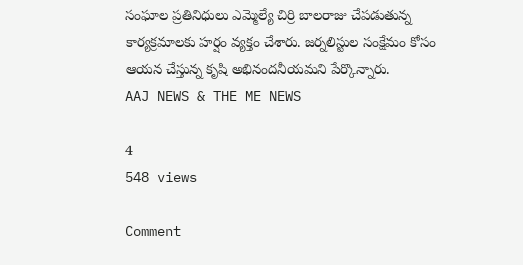సంఘాల ప్రతినిధులు ఎమ్మెల్యే చిర్రి బాలరాజు చేపడుతున్న కార్యక్రమాలకు హర్షం వ్యక్తం చేశారు. జర్నలిస్టుల సంక్షేమం కోసం ఆయన చేస్తున్న కృషి అభినందనీయమని పేర్కొన్నారు.
AAJ NEWS & THE ME NEWS

4
548 views

Comment